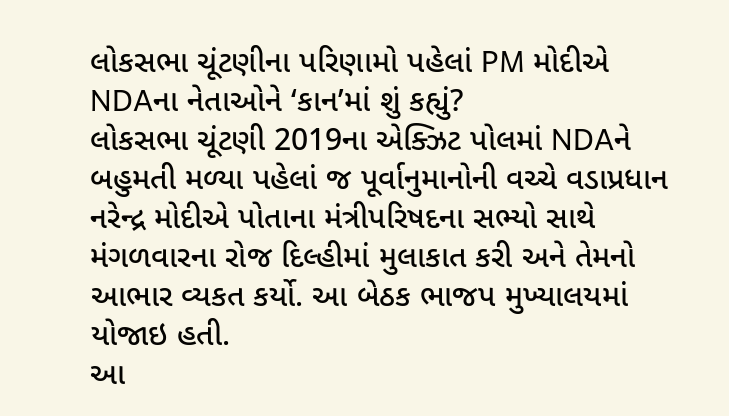લોકસભા ચૂંટણીના પરિણામો પહેલાં PM મોદીએ NDAના નેતાઓને ‘કાન’માં શું કહ્યું?
લોકસભા ચૂંટણી 2019ના એક્ઝિટ પોલમાં NDAને બહુમતી મળ્યા પહેલાં જ પૂર્વાનુમાનોની વચ્ચે વડાપ્રધાન નરેન્દ્ર મોદીએ પોતાના મંત્રીપરિષદના સભ્યો સાથે મંગળવારના રોજ દિલ્હીમાં મુલાકાત કરી અને તેમનો આભાર વ્યકત કર્યો. આ બેઠક ભાજપ મુખ્યાલયમાં યોજાઇ હતી.
આ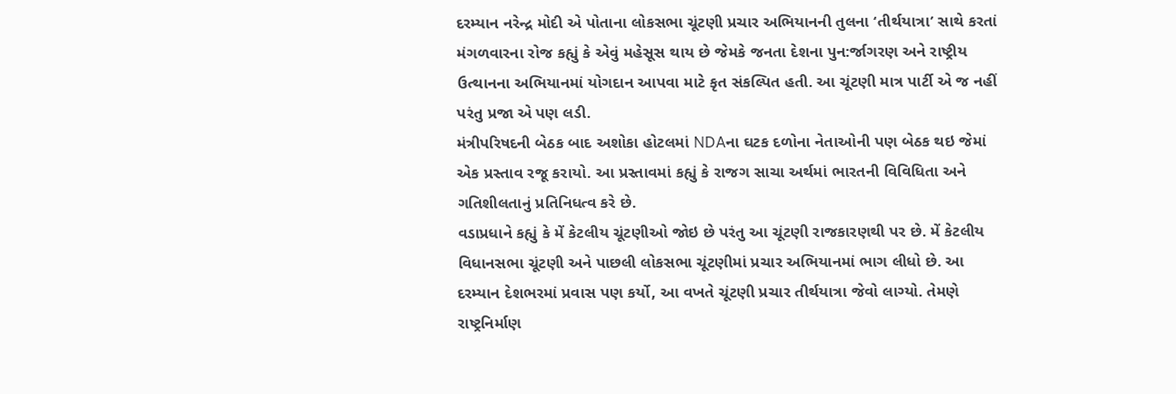દરમ્યાન નરેન્દ્ર મોદી એ પોતાના લોકસભા ચૂંટણી પ્રચાર અભિયાનની તુલના ‘તીર્થયાત્રા’ સાથે કરતાં મંગળવારના રોજ કહ્યું કે એવું મહેસૂસ થાય છે જેમકે જનતા દેશના પુન:ર્જાગરણ અને રાષ્ટ્રીય ઉત્થાનના અભિયાનમાં યોગદાન આપવા માટે કૃત સંકલ્પિત હતી. આ ચૂંટણી માત્ર પાર્ટી એ જ નહીં પરંતુ પ્રજા એ પણ લડી.
મંત્રીપરિષદની બેઠક બાદ અશોકા હોટલમાં NDAના ઘટક દળોના નેતાઓની પણ બેઠક થઇ જેમાં એક પ્રસ્તાવ રજૂ કરાયો. આ પ્રસ્તાવમાં કહ્યું કે રાજગ સાચા અર્થમાં ભારતની વિવિધિતા અને ગતિશીલતાનું પ્રતિનિધત્વ કરે છે.
વડાપ્રધાને કહ્યું કે મેં કેટલીય ચૂંટણીઓ જોઇ છે પરંતુ આ ચૂંટણી રાજકારણથી પર છે. મેં કેટલીય વિધાનસભા ચૂંટણી અને પાછલી લોકસભા ચૂંટણીમાં પ્રચાર અભિયાનમાં ભાગ લીધો છે. આ દરમ્યાન દેશભરમાં પ્રવાસ પણ કર્યો, આ વખતે ચૂંટણી પ્રચાર તીર્થયાત્રા જેવો લાગ્યો. તેમણે રાષ્ટ્રનિર્માણ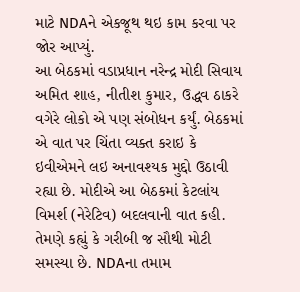માટે NDAને એકજૂથ થઇ કામ કરવા પર જોર આપ્યું.
આ બેઠકમાં વડાપ્રધાન નરેન્દ્ર મોદી સિવાય અમિત શાહ, નીતીશ કુમાર, ઉદ્ધવ ઠાકરે વગેરે લોકો એ પણ સંબોધન કર્યું. બેઠકમાં એ વાત પર ચિંતા વ્યક્ત કરાઇ કે ઇવીએમને લઇ અનાવશ્યક મુદ્દો ઉઠાવી રહ્યા છે. મોદીએ આ બેઠકમાં કેટલાંય વિમર્શ (નેરેટિવ) બદલવાની વાત કહી. તેમણે કહ્યું કે ગરીબી જ સૌથી મોટી સમસ્યા છે. NDAના તમામ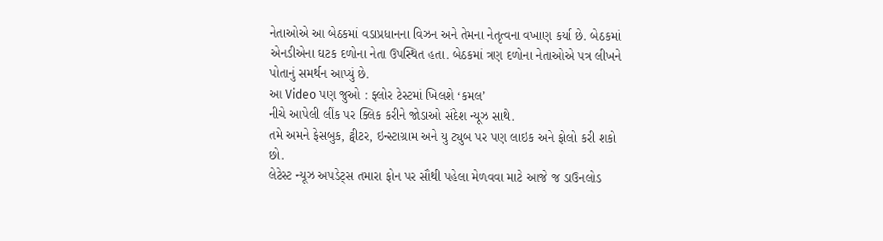નેતાઓએ આ બેઠકમાં વડાપ્રધાનના વિઝન અને તેમના નેતૃત્વના વખાણ કર્યા છે. બેઠકમાં એનડીએના ઘટક દળોના નેતા ઉપસ્થિત હતા. બેઠકમાં ત્રણ દળોના નેતાઓએ પત્ર લીખને પોતાનું સમર્થન આપ્યું છે.
આ Video પણ જુઓ : ફ્લોર ટેસ્ટમાં ખિલશે ‘કમલ’
નીચે આપેલી લીંક પર ક્લિક કરીને જોડાઓ સંદેશ ન્યૂઝ સાથે.
તમે અમને ફેસબુક, ટ્વીટર, ઇન્સ્ટાગ્રામ અને યુ ટ્યુબ પર પણ લાઇક અને ફોલો કરી શકો છો.
લેટેસ્ટ ન્યૂઝ અપડેટ્સ તમારા ફોન પર સૌથી પહેલા મેળવવા માટે આજે જ ડાઉનલોડ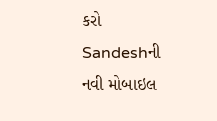કરો Sandeshની નવી મોબાઇલ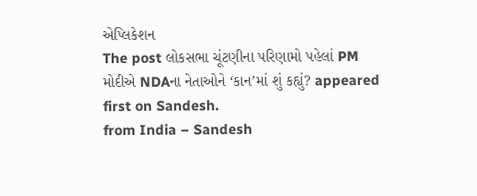એપ્લિકેશન
The post લોકસભા ચૂંટણીના પરિણામો પહેલાં PM મોદીએ NDAના નેતાઓને ‘કાન’માં શું કહ્યું? appeared first on Sandesh.
from India – Sandesh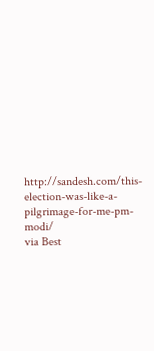http://sandesh.com/this-election-was-like-a-pilgrimage-for-me-pm-modi/
via Best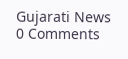Gujarati News
0 Comments